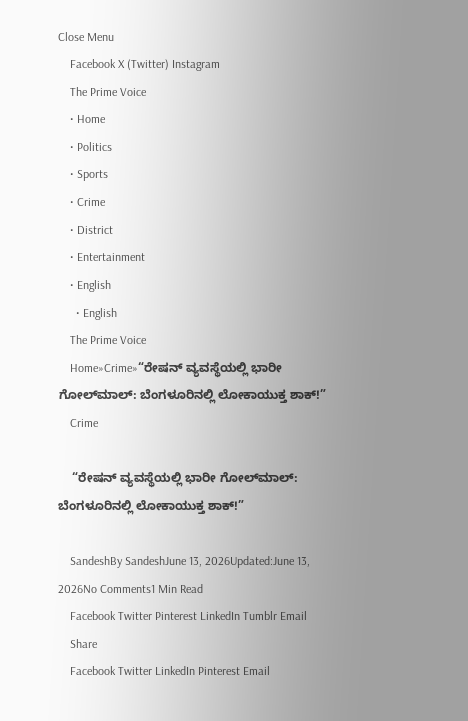Close Menu
    Facebook X (Twitter) Instagram
    The Prime Voice
    • Home
    • Politics
    • Sports
    • Crime
    • District
    • Entertainment
    • English
      • English
    The Prime Voice
    Home»Crime»“ರೇಷನ್ ವ್ಯವಸ್ಥೆಯಲ್ಲಿ ಭಾರೀ ಗೋಲ್‌ಮಾಲ್: ಬೆಂಗಳೂರಿನಲ್ಲಿ ಲೋಕಾಯುಕ್ತ ಶಾಕ್!”
    Crime

    “ರೇಷನ್ ವ್ಯವಸ್ಥೆಯಲ್ಲಿ ಭಾರೀ ಗೋಲ್‌ಮಾಲ್: ಬೆಂಗಳೂರಿನಲ್ಲಿ ಲೋಕಾಯುಕ್ತ ಶಾಕ್!”

    SandeshBy SandeshJune 13, 2026Updated:June 13, 2026No Comments1 Min Read
    Facebook Twitter Pinterest LinkedIn Tumblr Email
    Share
    Facebook Twitter LinkedIn Pinterest Email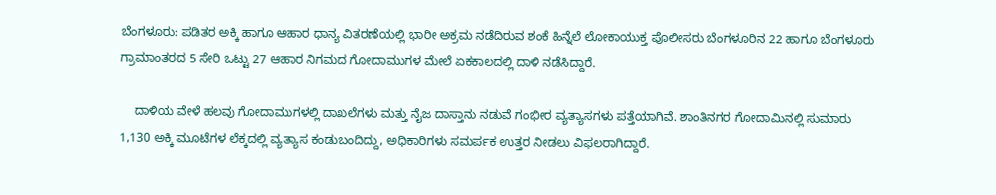ಬೆಂಗಳೂರು: ಪಡಿತರ ಅಕ್ಕಿ ಹಾಗೂ ಆಹಾರ ಧಾನ್ಯ ವಿತರಣೆಯಲ್ಲಿ ಭಾರೀ ಅಕ್ರಮ ನಡೆದಿರುವ ಶಂಕೆ ಹಿನ್ನೆಲೆ ಲೋಕಾಯುಕ್ತ ಪೊಲೀಸರು ಬೆಂಗಳೂರಿನ 22 ಹಾಗೂ ಬೆಂಗಳೂರು ಗ್ರಾಮಾಂತರದ 5 ಸೇರಿ ಒಟ್ಟು 27 ಆಹಾರ ನಿಗಮದ ಗೋದಾಮುಗಳ ಮೇಲೆ ಏಕಕಾಲದಲ್ಲಿ ದಾಳಿ ನಡೆಸಿದ್ದಾರೆ.

    ದಾಳಿಯ ವೇಳೆ ಹಲವು ಗೋದಾಮುಗಳಲ್ಲಿ ದಾಖಲೆಗಳು ಮತ್ತು ನೈಜ ದಾಸ್ತಾನು ನಡುವೆ ಗಂಭೀರ ವ್ಯತ್ಯಾಸಗಳು ಪತ್ತೆಯಾಗಿವೆ. ಶಾಂತಿನಗರ ಗೋದಾಮಿನಲ್ಲಿ ಸುಮಾರು 1,130 ಅಕ್ಕಿ ಮೂಟೆಗಳ ಲೆಕ್ಕದಲ್ಲಿ ವ್ಯತ್ಯಾಸ ಕಂಡುಬಂದಿದ್ದು, ಅಧಿಕಾರಿಗಳು ಸಮರ್ಪಕ ಉತ್ತರ ನೀಡಲು ವಿಫಲರಾಗಿದ್ದಾರೆ.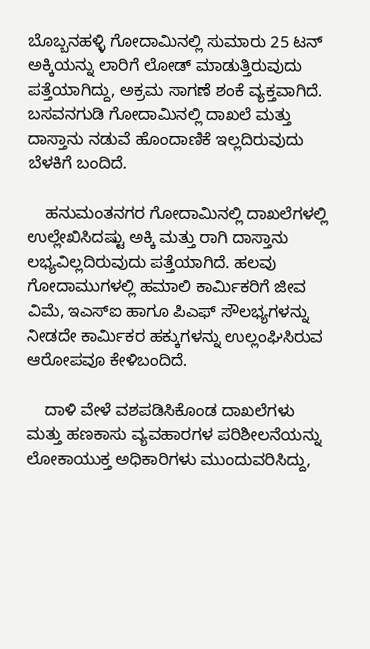ಬೊಬ್ಬನಹಳ್ಳಿ ಗೋದಾಮಿನಲ್ಲಿ ಸುಮಾರು 25 ಟನ್ ಅಕ್ಕಿಯನ್ನು ಲಾರಿಗೆ ಲೋಡ್ ಮಾಡುತ್ತಿರುವುದು ಪತ್ತೆಯಾಗಿದ್ದು, ಅಕ್ರಮ ಸಾಗಣೆ ಶಂಕೆ ವ್ಯಕ್ತವಾಗಿದೆ. ಬಸವನಗುಡಿ ಗೋದಾಮಿನಲ್ಲಿ ದಾಖಲೆ ಮತ್ತು ದಾಸ್ತಾನು ನಡುವೆ ಹೊಂದಾಣಿಕೆ ಇಲ್ಲದಿರುವುದು ಬೆಳಕಿಗೆ ಬಂದಿದೆ.

    ಹನುಮಂತನಗರ ಗೋದಾಮಿನಲ್ಲಿ ದಾಖಲೆಗಳಲ್ಲಿ ಉಲ್ಲೇಖಿಸಿದಷ್ಟು ಅಕ್ಕಿ ಮತ್ತು ರಾಗಿ ದಾಸ್ತಾನು ಲಭ್ಯವಿಲ್ಲದಿರುವುದು ಪತ್ತೆಯಾಗಿದೆ. ಹಲವು ಗೋದಾಮುಗಳಲ್ಲಿ ಹಮಾಲಿ ಕಾರ್ಮಿಕರಿಗೆ ಜೀವ ವಿಮೆ, ಇಎಸ್‌ಐ ಹಾಗೂ ಪಿಎಫ್ ಸೌಲಭ್ಯಗಳನ್ನು ನೀಡದೇ ಕಾರ್ಮಿಕರ ಹಕ್ಕುಗಳನ್ನು ಉಲ್ಲಂಘಿಸಿರುವ ಆರೋಪವೂ ಕೇಳಿಬಂದಿದೆ.

    ದಾಳಿ ವೇಳೆ ವಶಪಡಿಸಿಕೊಂಡ ದಾಖಲೆಗಳು ಮತ್ತು ಹಣಕಾಸು ವ್ಯವಹಾರಗಳ ಪರಿಶೀಲನೆಯನ್ನು ಲೋಕಾಯುಕ್ತ ಅಧಿಕಾರಿಗಳು ಮುಂದುವರಿಸಿದ್ದು,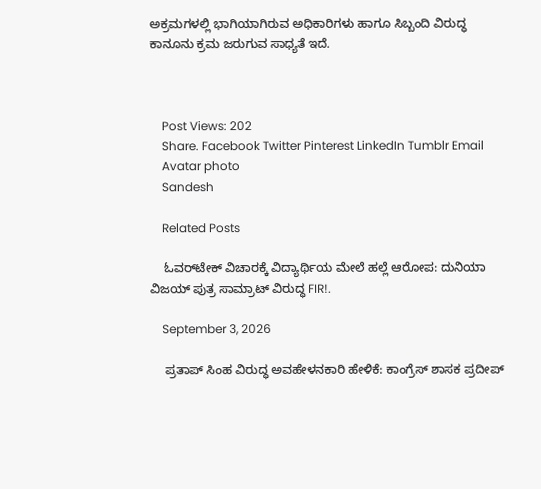ಅಕ್ರಮಗಳಲ್ಲಿ ಭಾಗಿಯಾಗಿರುವ ಅಧಿಕಾರಿಗಳು ಹಾಗೂ ಸಿಬ್ಬಂದಿ ವಿರುದ್ಧ ಕಾನೂನು ಕ್ರಮ ಜರುಗುವ ಸಾಧ್ಯತೆ ಇದೆ.



    Post Views: 202
    Share. Facebook Twitter Pinterest LinkedIn Tumblr Email
    Avatar photo
    Sandesh

    Related Posts

    ಓವರ್‌ಟೇಕ್ ವಿಚಾರಕ್ಕೆ ವಿದ್ಯಾರ್ಥಿಯ ಮೇಲೆ ಹಲ್ಲೆ ಆರೋಪ: ದುನಿಯಾ ವಿಜಯ್ ಪುತ್ರ ಸಾಮ್ರಾಟ್ ವಿರುದ್ಧ FIR!.

    September 3, 2026

    ಪ್ರತಾಪ್ ಸಿಂಹ ವಿರುದ್ಧ ಅವಹೇಳನಕಾರಿ ಹೇಳಿಕೆ: ಕಾಂಗ್ರೆಸ್ ಶಾಸಕ ಪ್ರದೀಪ್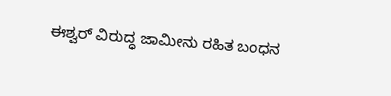ಈಶ್ವರ್ ವಿರುದ್ಧ ಜಾಮೀನು ರಹಿತ ಬಂಧನ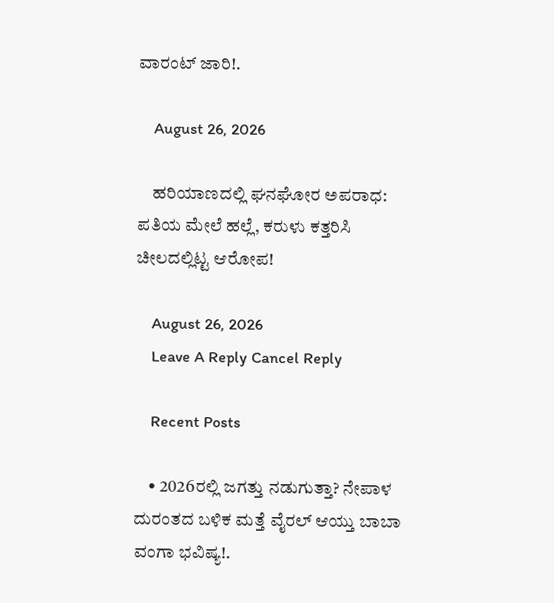ವಾರಂಟ್ ಜಾರಿ!.

    August 26, 2026

    ಹರಿಯಾಣದಲ್ಲಿ ಘನಘೋರ ಅಪರಾಧ: ಪತಿಯ ಮೇಲೆ ಹಲ್ಲೆ, ಕರುಳು ಕತ್ತರಿಸಿ ಚೀಲದಲ್ಲಿಟ್ಟ ಆರೋಪ!

    August 26, 2026
    Leave A Reply Cancel Reply

    Recent Posts

    • 2026ರಲ್ಲಿ ಜಗತ್ತು ನಡುಗುತ್ತಾ? ನೇಪಾಳ ದುರಂತದ ಬಳಿಕ ಮತ್ತೆ ವೈರಲ್ ಆಯ್ತು ಬಾಬಾ ವಂಗಾ ಭವಿಷ್ಯ!.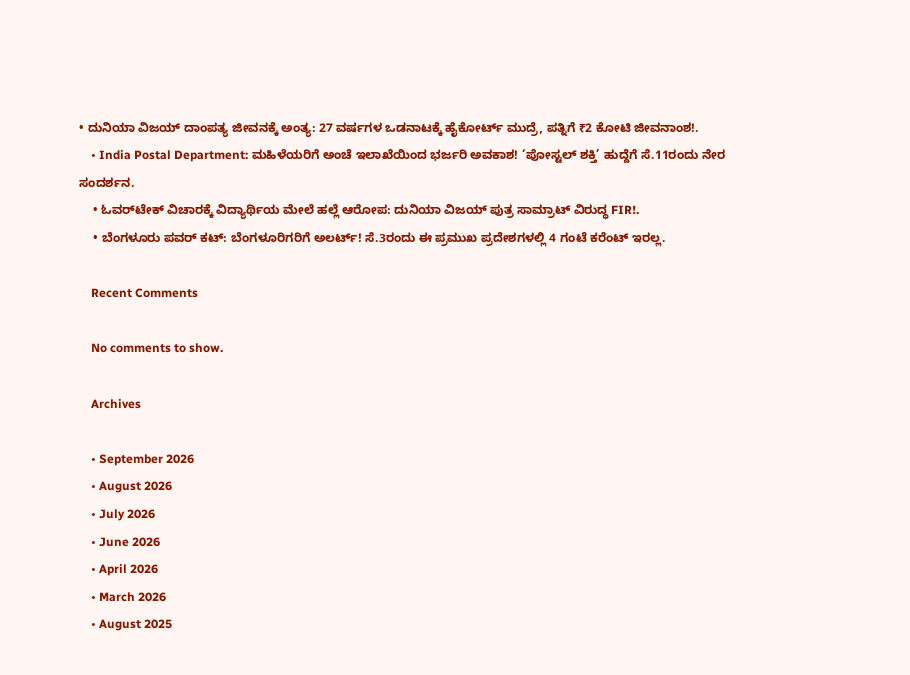• ದುನಿಯಾ ವಿಜಯ್ ದಾಂಪತ್ಯ ಜೀವನಕ್ಕೆ ಅಂತ್ಯ: 27 ವರ್ಷಗಳ ಒಡನಾಟಕ್ಕೆ ಹೈಕೋರ್ಟ್‌ ಮುದ್ರೆ, ಪತ್ನಿಗೆ ₹2 ಕೋಟಿ ಜೀವನಾಂಶ!.
    • India Postal Department: ಮಹಿಳೆಯರಿಗೆ ಅಂಚೆ ಇಲಾಖೆಯಿಂದ ಭರ್ಜರಿ ಅವಕಾಶ! ‘ಪೋಸ್ಟಲ್ ಶಕ್ತಿ’ ಹುದ್ದೆಗೆ ಸೆ.11ರಂದು ನೇರ ಸಂದರ್ಶನ.
    • ಓವರ್‌ಟೇಕ್ ವಿಚಾರಕ್ಕೆ ವಿದ್ಯಾರ್ಥಿಯ ಮೇಲೆ ಹಲ್ಲೆ ಆರೋಪ: ದುನಿಯಾ ವಿಜಯ್ ಪುತ್ರ ಸಾಮ್ರಾಟ್ ವಿರುದ್ಧ FIR!.
    • ಬೆಂಗಳೂರು ಪವರ್ ಕಟ್: ಬೆಂಗಳೂರಿಗರಿಗೆ ಅಲರ್ಟ್! ಸೆ.3ರಂದು ಈ ಪ್ರಮುಖ ಪ್ರದೇಶಗಳಲ್ಲಿ 4 ಗಂಟೆ ಕರೆಂಟ್ ಇರಲ್ಲ.

    Recent Comments

    No comments to show.

    Archives

    • September 2026
    • August 2026
    • July 2026
    • June 2026
    • April 2026
    • March 2026
    • August 2025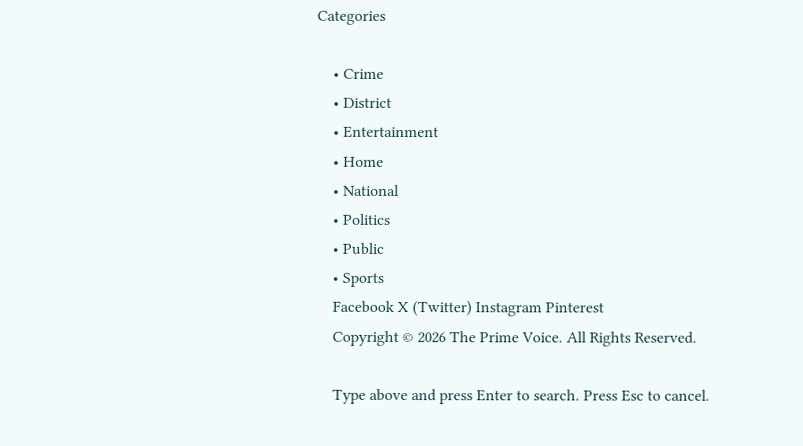Categories

    • Crime
    • District
    • Entertainment
    • Home
    • National
    • Politics
    • Public
    • Sports
    Facebook X (Twitter) Instagram Pinterest
    Copyright © 2026 The Prime Voice. All Rights Reserved.

    Type above and press Enter to search. Press Esc to cancel.